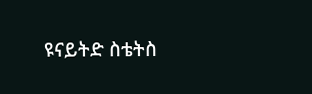ዩናይትድ ስቴትስ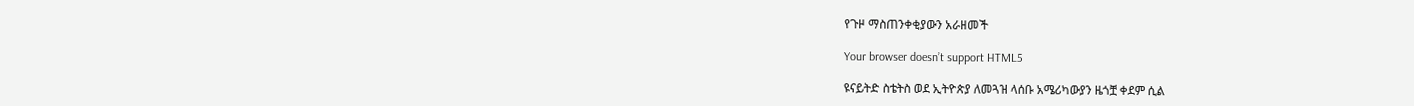የጉዞ ማስጠንቀቂያውን አራዘመች

Your browser doesn’t support HTML5

ዩናይትድ ስቴትስ ወደ ኢትዮጵያ ለመጓዝ ላሰቡ አሜሪካውያን ዜጎቿ ቀደም ሲል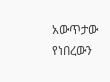አውጥታው የነበረውን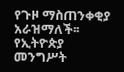የጉዞ ማስጠንቀቂያ አራዝማለች፡፡የኢትዮጵያ መንግሥት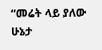“መሬት ላይ ያለው ሁኔታ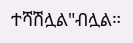ተሻሽሏል"ብሏል።